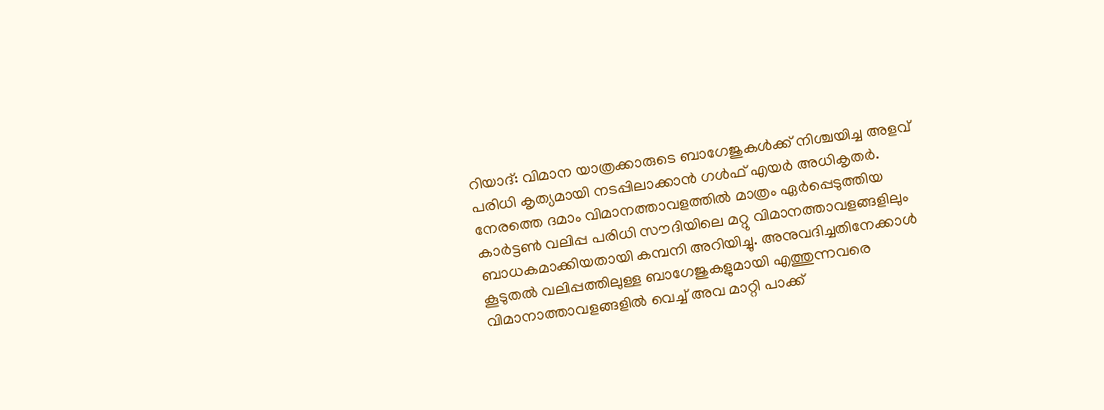റിയാദ്: വിമാന യാത്രക്കാരുടെ ബാഗേജുകള്‍ക്ക് നിശ്ചയിച്ച അളവ് പരിധി കൃത്യമായി നടപ്പിലാക്കാന്‍ ഗള്‍ഫ് എയര്‍ അധികൃതര്‍. നേരത്തെ ദമാം വിമാനത്താവളത്തില്‍ മാത്രം ഏര്‍പ്പെടുത്തിയ കാര്‍ട്ടണ്‍ വലിപ്പ പരിധി സൗദിയിലെ മറ്റു വിമാനത്താവളങ്ങളിലും ബാധകമാക്കിയതായി കമ്പനി അറിയിച്ചു. അനുവദിച്ചതിനേക്കാള്‍ കൂടുതല്‍ വലിപ്പത്തിലുള്ള ബാഗേജുകളുമായി എത്തുന്നവരെ വിമാനാത്താവളങ്ങളില്‍ വെച്ച് അവ മാറ്റി പാക്ക്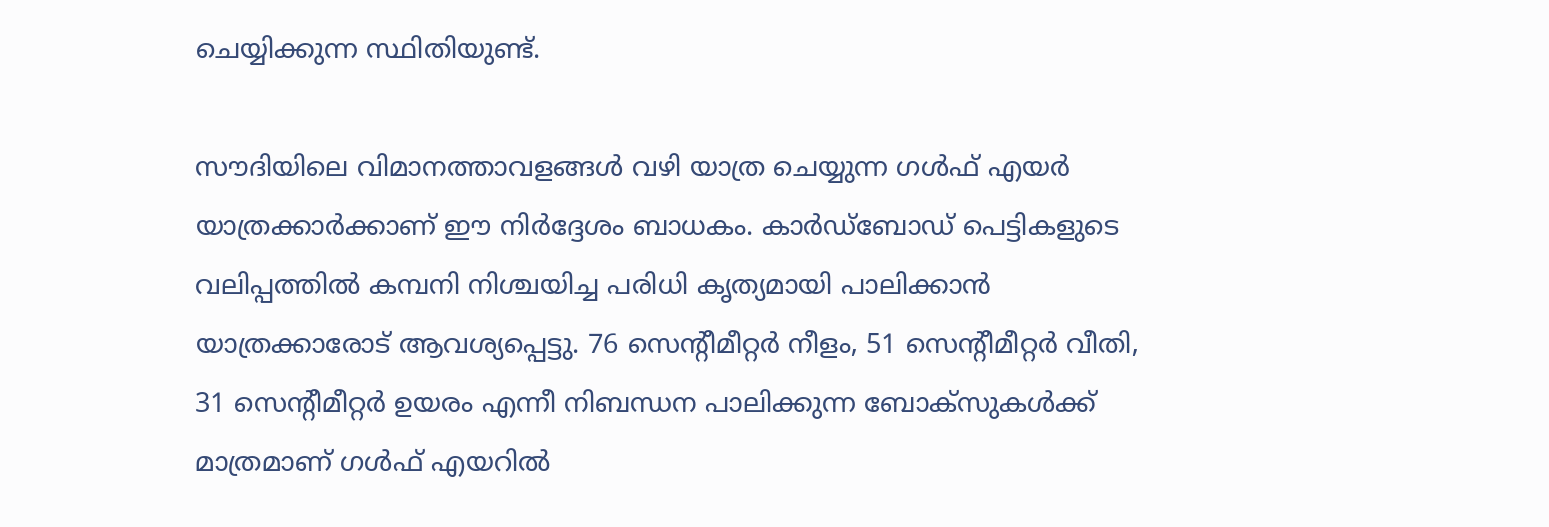ചെയ്യിക്കുന്ന സ്ഥിതിയുണ്ട്.

സൗദിയിലെ വിമാനത്താവളങ്ങള്‍ വഴി യാത്ര ചെയ്യുന്ന ഗള്‍ഫ് എയര്‍ യാത്രക്കാര്‍ക്കാണ് ഈ നിര്‍ദ്ദേശം ബാധകം. കാര്‍ഡ്ബോഡ് പെട്ടികളുടെ വലിപ്പത്തില്‍ കമ്പനി നിശ്ചയിച്ച പരിധി കൃത്യമായി പാലിക്കാന്‍ യാത്രക്കാരോട് ആവശ്യപ്പെട്ടു. 76 സെന്‍റീമീറ്റര്‍ നീളം, 51 സെന്‍റീമീറ്റര്‍ വീതി, 31 സെന്‍റീമീറ്റര്‍ ഉയരം എന്നീ നിബന്ധന പാലിക്കുന്ന ബോക്സുകള്‍ക്ക് മാത്രമാണ് ഗള്‍ഫ് എയറില്‍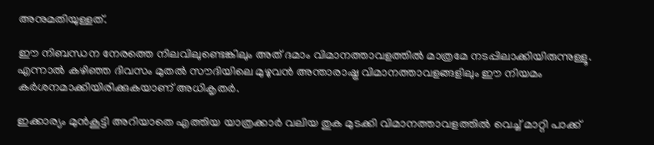അനുമതിയുള്ളത്.

ഈ നിബന്ധന നേരത്തെ നിലവിലുണ്ടെങ്കിലും അത് ദമാം വിമാനത്താവളത്തില്‍ മാത്രമേ നടപ്പിലാക്കിയിരുന്നുള്ളൂ. എന്നാല്‍ കഴിഞ്ഞ ദിവസം മുതല്‍ സൗദിയിലെ മുഴുവന്‍ അന്താരാഷ്ട്ര വിമാനത്താവളങ്ങളിലും ഈ നിയമം കര്‍ശനമാക്കിയിരിക്കുകയാണ് അധികൃതര്‍.

ഇക്കാര്യം മുന്‍കൂട്ടി അറിയാതെ എത്തിയ യാത്രക്കാര്‍ വലിയ തുക മുടക്കി വിമാനത്താവളത്തില്‍ വെച്ച് മാറ്റി പാക്ക്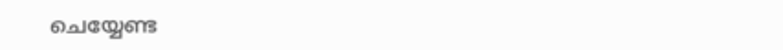ചെയ്യേണ്ട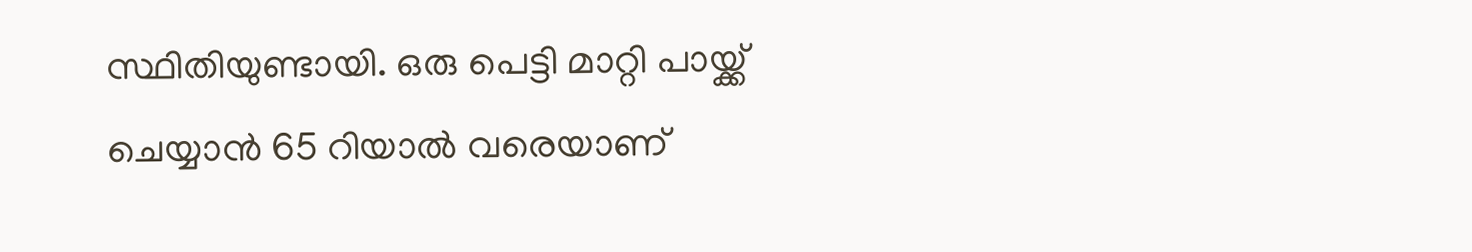സ്ഥിതിയുണ്ടായി. ഒരു പെട്ടി മാറ്റി പായ്ക്ക് ചെയ്യാന്‍ 65 റിയാല്‍ വരെയാണ്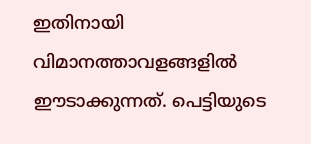ഇതിനായി വിമാനത്താവളങ്ങളില്‍ ഈടാക്കുന്നത്. പെട്ടിയുടെ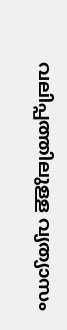വലിപ്പത്തിലുള്ള വ്യത്യാസം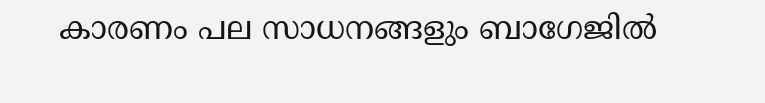കാരണം പല സാധനങ്ങളും ബാഗേജില്‍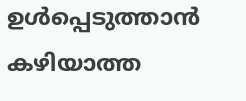ഉള്‍പ്പെടുത്താന്‍ കഴിയാത്ത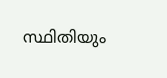സ്ഥിതിയും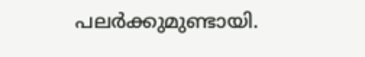പലര്‍ക്കുമുണ്ടായി.